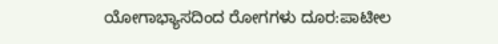ಯೋಗಾಭ್ಯಾಸದಿಂದ ರೋಗಗಳು ದೂರ:ಪಾಟೀಲ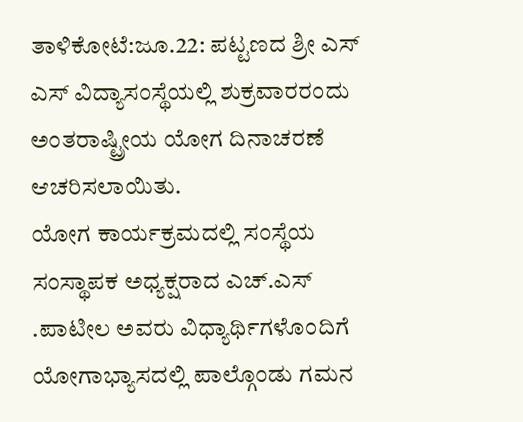ತಾಳಿಕೋಟೆ:ಜೂ.22: ಪಟ್ಟಣದ ಶ್ರೀ ಎಸ್ ಎಸ್ ವಿದ್ಯಾಸಂಸ್ಥೆಯಲ್ಲಿ ಶುಕ್ರವಾರರಂದು ಅಂತರಾಷ್ಟ್ರೀಯ ಯೋಗ ದಿನಾಚರಣೆ ಆಚರಿಸಲಾಯಿತು.
ಯೋಗ ಕಾರ್ಯಕ್ರಮದಲ್ಲಿ ಸಂಸ್ಥೆಯ ಸಂಸ್ಥಾಪಕ ಅಧ್ಯಕ್ಷರಾದ ಎಚ್.ಎಸ್ .ಪಾಟೀಲ ಅವರು ವಿಧ್ಯಾರ್ಥಿಗಳೊಂದಿಗೆ ಯೋಗಾಭ್ಯಾಸದಲ್ಲಿ ಪಾಲ್ಗೊಂಡು ಗಮನ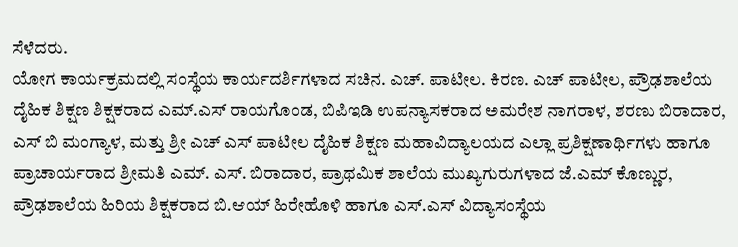ಸೆಳೆದರು.
ಯೋಗ ಕಾರ್ಯಕ್ರಮದಲ್ಲಿ ಸಂಸ್ಥೆಯ ಕಾರ್ಯದರ್ಶಿಗಳಾದ ಸಚಿನ. ಎಚ್. ಪಾಟೀಲ. ಕಿರಣ. ಎಚ್ ಪಾಟೀಲ, ಪ್ರೌಢಶಾಲೆಯ ದೈಹಿಕ ಶಿಕ್ಷಣ ಶಿಕ್ಷಕರಾದ ಎಮ್.ಎಸ್ ರಾಯಗೊಂಡ, ಬಿಪಿಇಡಿ ಉಪನ್ಯಾಸಕರಾದ ಅಮರೇಶ ನಾಗರಾಳ, ಶರಣು ಬಿರಾದಾರ, ಎಸ್ ಬಿ ಮಂಗ್ಯಾಳ, ಮತ್ತು ಶ್ರೀ ಎಚ್ ಎಸ್ ಪಾಟೀಲ ದೈಹಿಕ ಶಿಕ್ಷಣ ಮಹಾವಿದ್ಯಾಲಯದ ಎಲ್ಲಾ ಪ್ರಶಿಕ್ಷಣಾರ್ಥಿಗಳು ಹಾಗೂ ಪ್ರಾಚಾರ್ಯರಾದ ಶ್ರೀಮತಿ ಎಮ್. ಎಸ್. ಬಿರಾದಾರ, ಪ್ರಾಥಮಿಕ ಶಾಲೆಯ ಮುಖ್ಯಗುರುಗಳಾದ ಜೆ.ಎಮ್ ಕೊಣ್ಣುರ, ಪ್ರೌಢಶಾಲೆಯ ಹಿರಿಯ ಶಿಕ್ಷಕರಾದ ಬಿ.ಆಯ್ ಹಿರೇಹೊಳಿ ಹಾಗೂ ಎಸ್.ಎಸ್ ವಿದ್ಯಾಸಂಸ್ಥೆಯ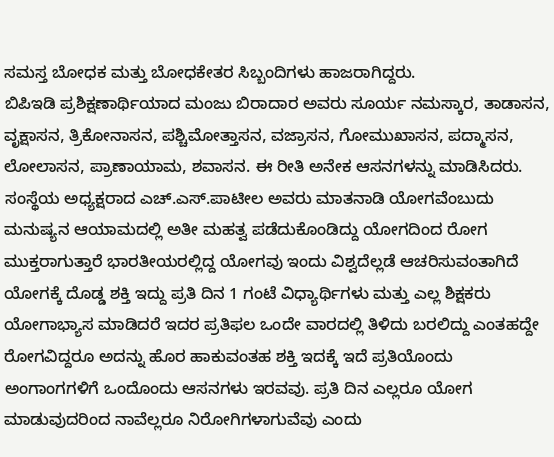ಸಮಸ್ತ ಬೋಧಕ ಮತ್ತು ಬೋಧಕೇತರ ಸಿಬ್ಬಂದಿಗಳು ಹಾಜರಾಗಿದ್ದರು.
ಬಿಪಿಇಡಿ ಪ್ರಶಿಕ್ಷಣಾರ್ಥಿಯಾದ ಮಂಜು ಬಿರಾದಾರ ಅವರು ಸೂರ್ಯ ನಮಸ್ಕಾರ, ತಾಡಾಸನ, ವೃಕ್ಷಾಸನ, ತ್ರಿಕೋನಾಸನ, ಪಶ್ಚಿಮೋತ್ತಾಸನ, ವಜ್ರಾಸನ, ಗೋಮುಖಾಸನ, ಪದ್ಮಾಸನ, ಲೋಲಾಸನ, ಪ್ರಾಣಾಯಾಮ, ಶವಾಸನ. ಈ ರೀತಿ ಅನೇಕ ಆಸನಗಳನ್ನು ಮಾಡಿಸಿದರು.
ಸಂಸ್ಥೆಯ ಅಧ್ಯಕ್ಷರಾದ ಎಚ್.ಎಸ್.ಪಾಟೀಲ ಅವರು ಮಾತನಾಡಿ ಯೋಗವೆಂಬುದು ಮನುಷ್ಯನ ಆಯಾಮದಲ್ಲಿ ಅತೀ ಮಹತ್ವ ಪಡೆದುಕೊಂಡಿದ್ದು ಯೋಗದಿಂದ ರೋಗ ಮುಕ್ತರಾಗುತ್ತಾರೆ ಭಾರತೀಯರಲ್ಲಿದ್ದ ಯೋಗವು ಇಂದು ವಿಶ್ವದೆಲ್ಲಡೆ ಆಚರಿಸುವಂತಾಗಿದೆ ಯೋಗಕ್ಕೆ ದೊಡ್ಡ ಶಕ್ತಿ ಇದ್ದು ಪ್ರತಿ ದಿನ 1 ಗಂಟೆ ವಿಧ್ಯಾರ್ಥಿಗಳು ಮತ್ತು ಎಲ್ಲ ಶಿಕ್ಷಕರು ಯೋಗಾಭ್ಯಾಸ ಮಾಡಿದರೆ ಇದರ ಪ್ರತಿಫಲ ಒಂದೇ ವಾರದಲ್ಲಿ ತಿಳಿದು ಬರಲಿದ್ದು ಎಂತಹದ್ದೇ ರೋಗವಿದ್ದರೂ ಅದನ್ನು ಹೊರ ಹಾಕುವಂತಹ ಶಕ್ತಿ ಇದಕ್ಕೆ ಇದೆ ಪ್ರತಿಯೊಂದು ಅಂಗಾಂಗಗಳಿಗೆ ಒಂದೊಂದು ಆಸನಗಳು ಇರವವು. ಪ್ರತಿ ದಿನ ಎಲ್ಲರೂ ಯೋಗ ಮಾಡುವುದರಿಂದ ನಾವೆಲ್ಲರೂ ನಿರೋಗಿಗಳಾಗುವೆವು ಎಂದು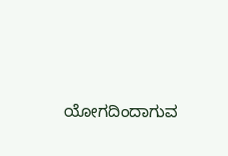ಯೋಗದಿಂದಾಗುವ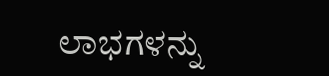ಲಾಭಗಳನ್ನು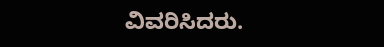ವಿವರಿಸಿದರು.